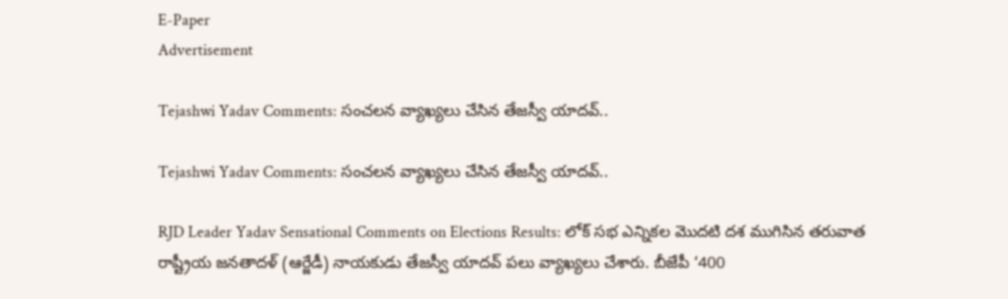E-Paper
Advertisement

Tejashwi Yadav Comments: సంచలన వ్యాఖ్యలు చేసిన తేజస్వీ యాదవ్..

Tejashwi Yadav Comments: సంచలన వ్యాఖ్యలు చేసిన తేజస్వీ యాదవ్..

RJD Leader Yadav Sensational Comments on Elections Results: లోక్ సభ ఎన్నికల మొదటి దశ ముగిసిన తరువాత రాష్ట్రీయ జనతాదళ్ (ఆర్జేడీ) నాయకుడు తేజస్వీ యాదవ్ పలు వ్యాఖ్యలు చేశారు. బీజేపీ ‘400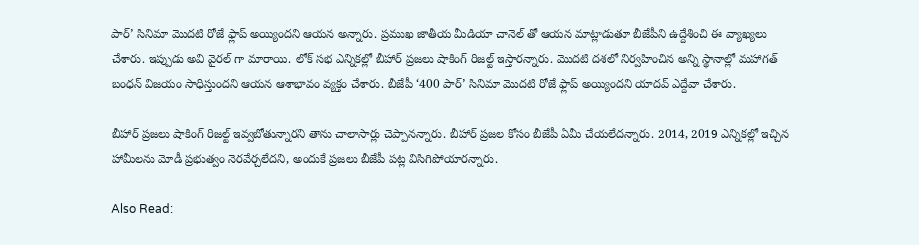పార్’ సినిమా మొదటి రోజే ఫ్లాప్ అయ్యిందని ఆయన అన్నారు. ప్రముఖ జాతీయ మీడియా చానెల్ తో ఆయన మాట్లాడుతూ బీజేపీని ఉద్దేశించి ఈ వ్యాఖ్యలు చేశారు. ఇప్పుడు అవి వైరల్ గా మారాయి. లోక్ సభ ఎన్నికల్లో బీహార్ ప్రజలు షాకింగ్ రిజల్ట్ ఇస్తారన్నారు. మొదటి దశలో నిర్వహించిన అన్ని స్థానాల్లో మహాగత్ బంధన్ విజయం సాధిస్తుందని ఆయన ఆశాభావం వ్యక్తం చేశారు. బీజేపీ ‘400 పార్’ సినిమా మొదటి రోజే ఫ్లాప్ అయ్యిందని యాదవ్ ఎద్దేవా చేశారు.

బీహార్ ప్రజలు షాకింగ్ రిజల్ట్ ఇవ్వబోతున్నారని తాను చాలాసార్లు చెప్పానన్నారు. బీహార్ ప్రజల కోసం బీజేపీ ఏమీ చేయలేదన్నారు. 2014, 2019 ఎన్నికల్లో ఇచ్చిన హామీలను మోడీ ప్రభుత్వం నెరవేర్చలేదని, అందుకే ప్రజలు బీజేపీ పట్ల విసిగిపోయారన్నారు.

Also Read: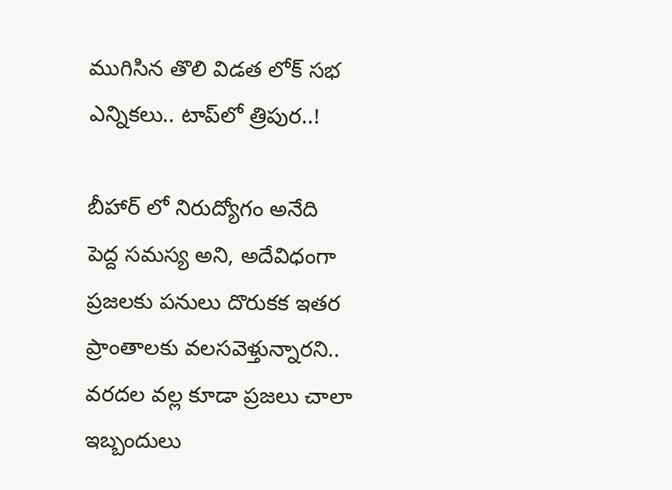ముగిసిన తొలి విడత లోక్ సభ ఎన్నికలు.. టాప్‌లో త్రిపుర..!

బీహార్ లో నిరుద్యోగం అనేది పెద్ద సమస్య అని, అదేవిధంగా ప్రజలకు పనులు దొరుకక ఇతర ప్రాంతాలకు వలసవెళ్తున్నారని.. వరదల వల్ల కూడా ప్రజలు చాలా ఇబ్బందులు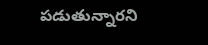పడుతున్నారని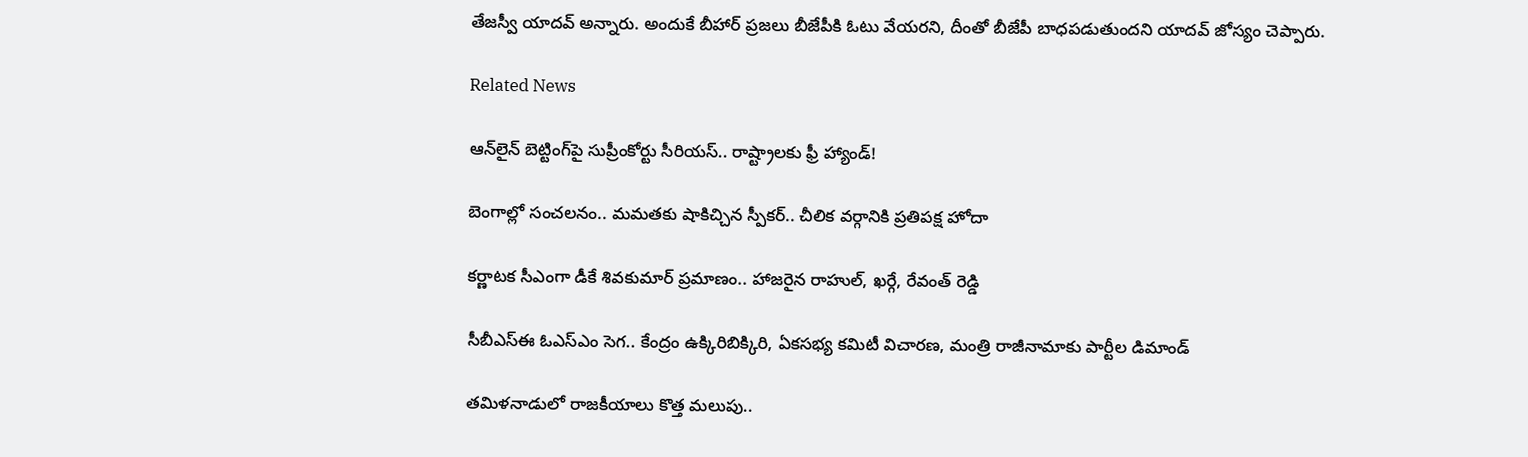తేజస్వీ యాదవ్ అన్నారు. అందుకే బీహార్ ప్రజలు బీజేపీకి ఓటు వేయరని, దీంతో బీజేపీ బాధపడుతుందని యాదవ్ జోస్యం చెప్పారు.

Related News

ఆన్‌లైన్ బెట్టింగ్‌పై సుప్రీంకోర్టు సీరియస్.. రాష్ట్రాలకు ఫ్రీ హ్యాండ్!

బెంగాల్లో సంచలనం.. మమతకు షాకిచ్చిన స్పీకర్.. చీలిక వర్గానికి ప్రతిపక్ష హోదా

కర్ణాటక సీఎంగా డీకే శివకుమార్‌ ప్రమాణం.. హాజరైన రాహుల్, ఖర్గే, రేవంత్ రెడ్డి

సీబీఎస్ఈ ఓఎస్ఎం సెగ.. కేంద్రం ఉక్కిరిబిక్కిరి, ఏకసభ్య కమిటీ విచారణ, మంత్రి రాజీనామాకు పార్టీల డిమాండ్

తమిళనాడులో రాజకీయాలు కొత్త మలుపు..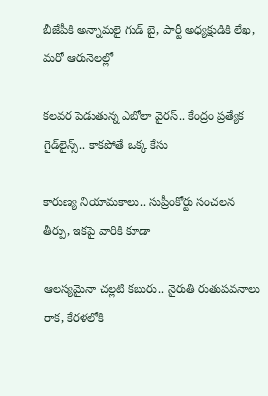బీజేపీకి అన్నామలై గుడ్ బై, పార్టీ అధ్యక్షుడికి లేఖ, మరో ఆరునెలల్లో

కలవర పెడుతున్న ఎబోలా వైరస్.. కేంద్రం ప్రత్యేక గైడ్‌లైన్స్.. కాకపోతే ఒక్క కేసు

కారుణ్య నియామకాలు.. సుప్రీంకోర్టు సంచలన తీర్పు, ఇకపై వారికి కూడా

ఆలస్యమైనా చల్లటి కబురు.. నైరుతి రుతుపవనాలు రాక, కేరళలోకి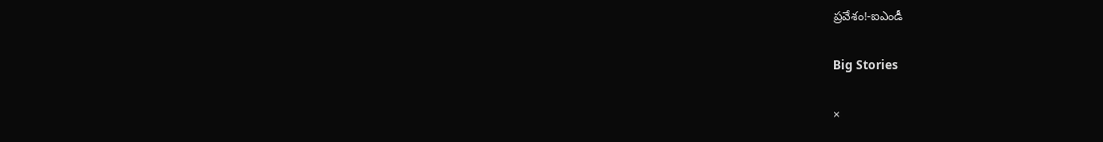ప్రవేశం!-ఐఎండీ

Big Stories

×